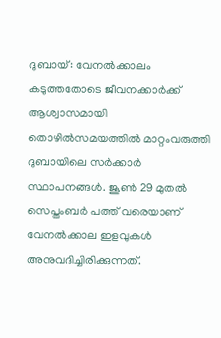ദുബായ്: വേനൽക്കാലം കടുത്തതോടെ ജീവനക്കാർക്ക് ആശ്വാസമായി തൊഴിൽസമയത്തിൽ മാറ്റംവരുത്തി ദുബായിലെ സർക്കാർ സ്ഥാപനങ്ങൾ. ജൂൺ 29 മുതൽ സെപ്തംബർ പത്ത് വരെയാണ് വേനൽക്കാല ഇളവുകൾ അനുവദിച്ചിരിക്കുന്നത്.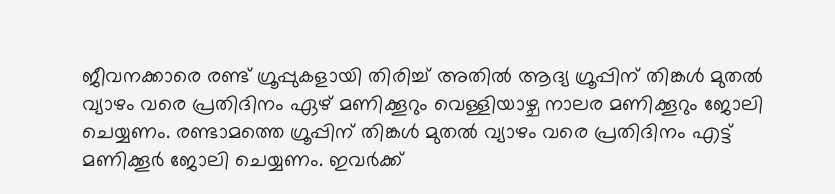ജീവനക്കാരെ രണ്ട് ഗ്രൂപ്പുകളായി തിരിച്ച് അതിൽ ആദ്യ ഗ്രൂപ്പിന് തിങ്കൾ മുതൽ വ്യാഴം വരെ പ്രതിദിനം ഏഴ് മണിക്കൂറും വെള്ളിയാഴ്ച നാലര മണിക്കൂറും ജോലി ചെയ്യണം. രണ്ടാമത്തെ ഗ്രൂപ്പിന് തിങ്കൾ മുതൽ വ്യാഴം വരെ പ്രതിദിനം എട്ട് മണിക്കൂർ ജോലി ചെയ്യണം. ഇവർക്ക്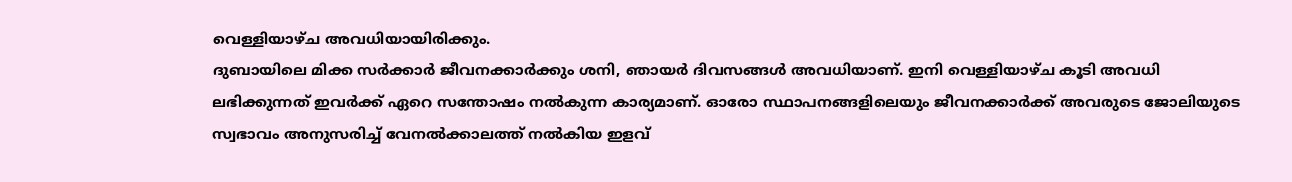വെള്ളിയാഴ്ച അവധിയായിരിക്കും.
ദുബായിലെ മിക്ക സർക്കാർ ജീവനക്കാർക്കും ശനി, ഞായർ ദിവസങ്ങൾ അവധിയാണ്. ഇനി വെള്ളിയാഴ്ച കൂടി അവധി ലഭിക്കുന്നത് ഇവർക്ക് ഏറെ സന്തോഷം നൽകുന്ന കാര്യമാണ്. ഓരോ സ്ഥാപനങ്ങളിലെയും ജീവനക്കാർക്ക് അവരുടെ ജോലിയുടെ സ്വഭാവം അനുസരിച്ച് വേനൽക്കാലത്ത് നൽകിയ ഇളവ്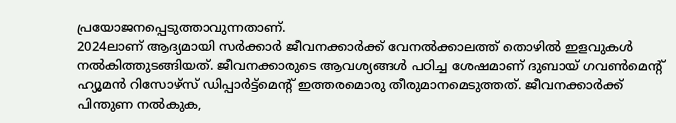പ്രയോജനപ്പെടുത്താവുന്നതാണ്.
2024ലാണ് ആദ്യമായി സർക്കാർ ജീവനക്കാർക്ക് വേനൽക്കാലത്ത് തൊഴിൽ ഇളവുകൾ നൽകിത്തുടങ്ങിയത്. ജീവനക്കാരുടെ ആവശ്യങ്ങൾ പഠിച്ച ശേഷമാണ് ദുബായ് ഗവൺമെന്റ് ഹ്യൂമൻ റിസോഴ്സ് ഡിപ്പാർട്ട്മെന്റ് ഇത്തരമൊരു തീരുമാനമെടുത്തത്. ജീവനക്കാർക്ക് പിന്തുണ നൽകുക,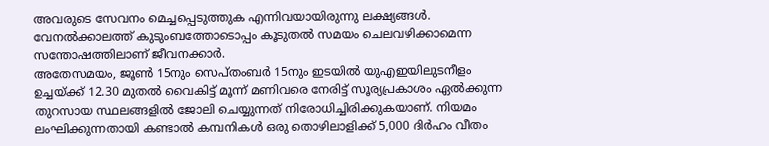അവരുടെ സേവനം മെച്ചപ്പെടുത്തുക എന്നിവയായിരുന്നു ലക്ഷ്യങ്ങൾ. വേനൽക്കാലത്ത് കുടുംബത്തോടൊപ്പം കൂടുതൽ സമയം ചെലവഴിക്കാമെന്ന സന്തോഷത്തിലാണ് ജീവനക്കാർ.
അതേസമയം, ജൂൺ 15നും സെപ്തംബർ 15നും ഇടയിൽ യുഎഇയിലുടനീളം ഉച്ചയ്ക്ക് 12.30 മുതൽ വൈകിട്ട് മൂന്ന് മണിവരെ നേരിട്ട് സൂര്യപ്രകാശം ഏൽക്കുന്ന തുറസായ സ്ഥലങ്ങളിൽ ജോലി ചെയ്യുന്നത് നിരോധിച്ചിരിക്കുകയാണ്. നിയമം ലംഘിക്കുന്നതായി കണ്ടാൽ കമ്പനികൾ ഒരു തൊഴിലാളിക്ക് 5,000 ദിർഹം വീതം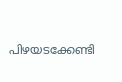പിഴയടക്കേണ്ടി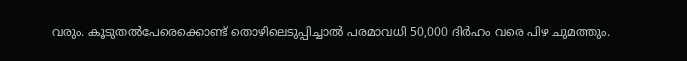വരും. കൂടുതൽപേരെക്കൊണ്ട് തൊഴിലെടുപ്പിച്ചാൽ പരമാവധി 50,000 ദിർഹം വരെ പിഴ ചുമത്തും.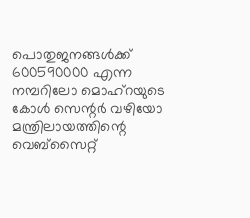പൊതുജനങ്ങൾക്ക് 600590000 എന്ന നമ്പറിലോ മൊഹ്റയുടെ കോൾ സെന്റർ വഴിയോ മന്ത്രിലായത്തിന്റെ വെബ്സൈറ്റ്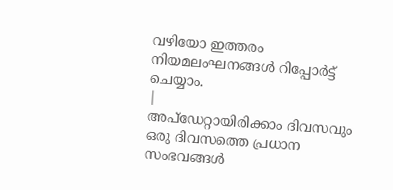വഴിയോ ഇത്തരം നിയമലംഘനങ്ങൾ റിപ്പോർട്ട് ചെയ്യാം.
|
അപ്ഡേറ്റായിരിക്കാം ദിവസവും
ഒരു ദിവസത്തെ പ്രധാന സംഭവങ്ങൾ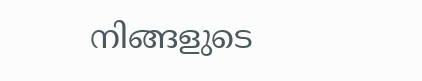നിങ്ങളുടെ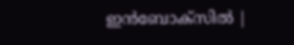ഇൻബോക്സിൽ |